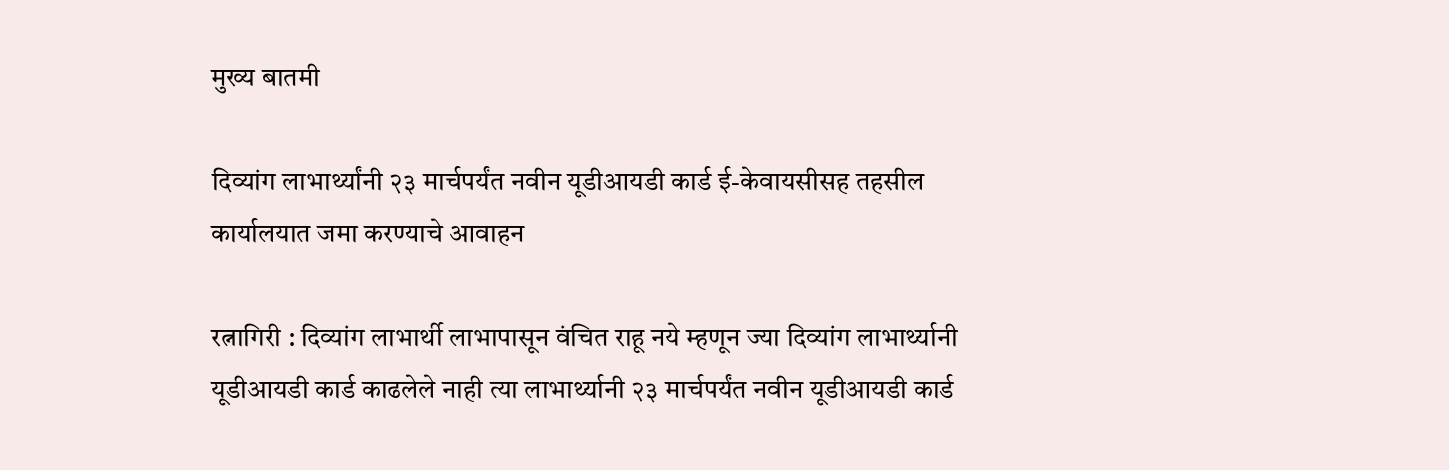मुख्य बातमी

दिव्यांग लाभार्थ्यांनी २३ मार्चपर्यंत नवीन यूडीआयडी कार्ड ई-केवायसीसह तहसील कार्यालयात जमा करण्याचे आवाहन

रत्नागिरी : दिव्यांग लाभार्थी लाभापासून वंचित राहू नये म्हणून ज्या दिव्यांग लाभार्थ्यानी यूडीआयडी कार्ड काढलेले नाही त्या लाभार्थ्यानी २३ मार्चपर्यंत नवीन यूडीआयडी कार्ड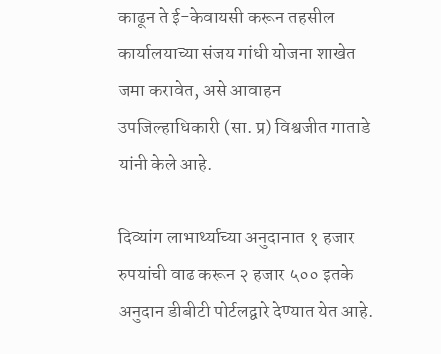काढून ते ई-केवायसी करून तहसील कार्यालयाच्या संजय गांधी योजना शाखेत जमा करावेत, असे आवाहन उपजिल्हाधिकारी (सा. प्र) विश्वजीत गाताडे यांनी केले आहे.

दिव्यांग लाभार्थ्याच्या अनुदानात १ हजार रुपयांची वाढ करून २ हजार ५०० इतके अनुदान डीबीटी पोर्टलद्वारे देण्यात येत आहे.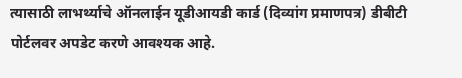त्यासाठी लाभर्थ्याचे ऑनलाईन यूडीआयडी कार्ड (दिव्यांग प्रमाणपत्र) डीबीटी पोर्टलवर अपडेट करणे आवश्यक आहे.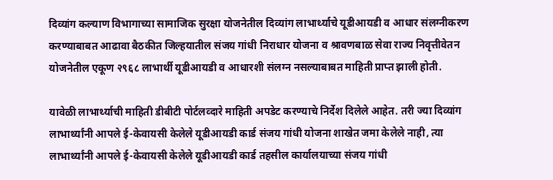दिव्यांग कल्याण विभागाच्या सामाजिक सुरक्षा योजनेतील दिव्यांग लाभार्थ्याचे यूडीआयडी व आधार संलग्नीकरण करण्याबाबत आढावा बैठकीत जिल्हयातील संजय गांधी निराधार योजना व श्रावणबाळ सेवा राज्य निवृत्तीवेतन योजनेतील एकूण २९६८ लाभार्थी यूडीआयडी व आधारशी संलग्न नसल्याबाबत माहिती प्राप्त झाली होती.

यावेळी लाभार्थ्याची माहिती डीबीटी पोर्टलव्दारे माहिती अपडेट करण्याचे निर्देश दिलेले आहेत. तरी ज्या दिव्यांग लाभार्थ्यांनी आपले ई-केवायसी केलेले यूडीआयडी कार्ड संजय गांधी योजना शाखेत जमा केलेले नाही, त्या लाभार्थ्यांनी आपले ई-केवायसी केलेले यूडीआयडी कार्ड तहसील कार्यालयाच्या संजय गांधी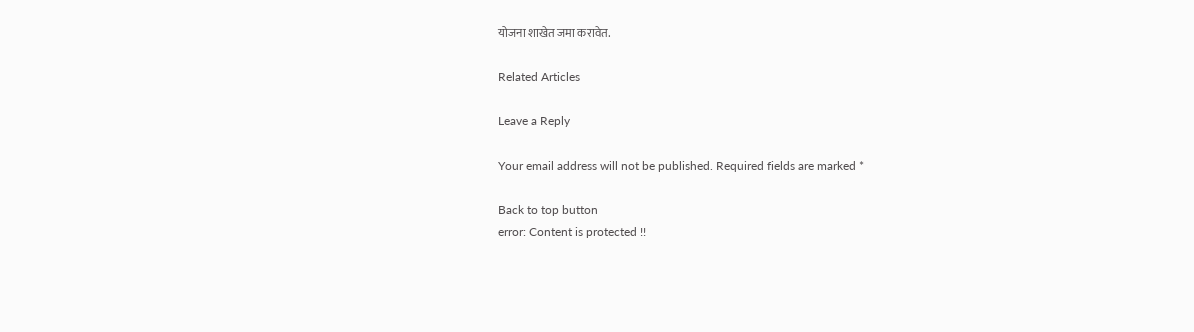योजना शाखेत जमा करावेत.

Related Articles

Leave a Reply

Your email address will not be published. Required fields are marked *

Back to top button
error: Content is protected !!